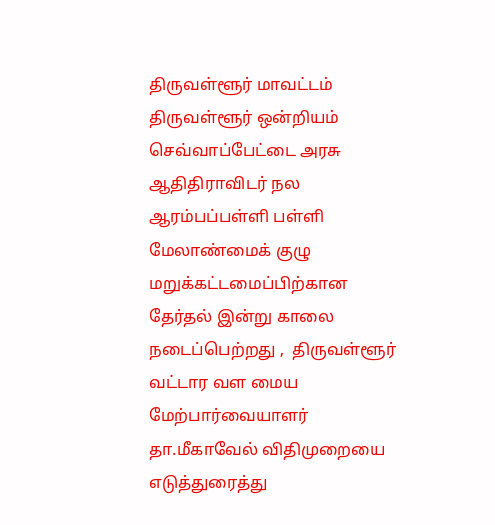திருவள்ளூர் மாவட்டம் திருவள்ளூர் ஒன்றியம் செவ்வாப்பேட்டை அரசு ஆதிதிராவிடர் நல ஆரம்பப்பள்ளி பள்ளி மேலாண்மைக் குழு மறுக்கட்டமைப்பிற்கான தேர்தல் இன்று காலை நடைப்பெற்றது ,  திருவள்ளூர் வட்டார வள மைய மேற்பார்வையாளர் தா.மீகாவேல் விதிமுறையை எடுத்துரைத்து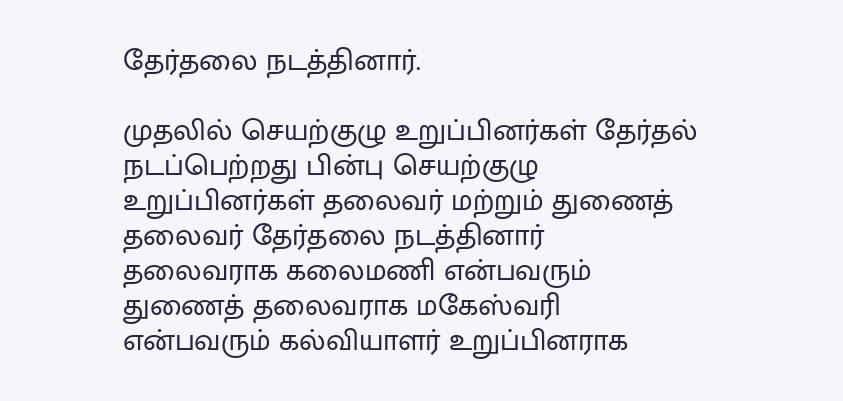தேர்தலை நடத்தினார்.

முதலில் செயற்குழு உறுப்பினர்கள் தேர்தல் நடப்பெற்றது பின்பு செயற்குழு உறுப்பினர்கள் தலைவர் மற்றும் துணைத் தலைவர் தேர்தலை நடத்தினார் தலைவராக கலைமணி என்பவரும் துணைத் தலைவராக மகேஸ்வரி என்பவரும் கல்வியாளர் உறுப்பினராக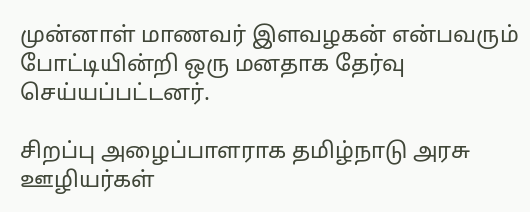முன்னாள் மாணவர் இளவழகன் என்பவரும்  போட்டியின்றி ஒரு மனதாக தேர்வு செய்யப்பட்டனர்.

சிறப்பு அழைப்பாளராக தமிழ்நாடு அரசு ஊழியர்கள்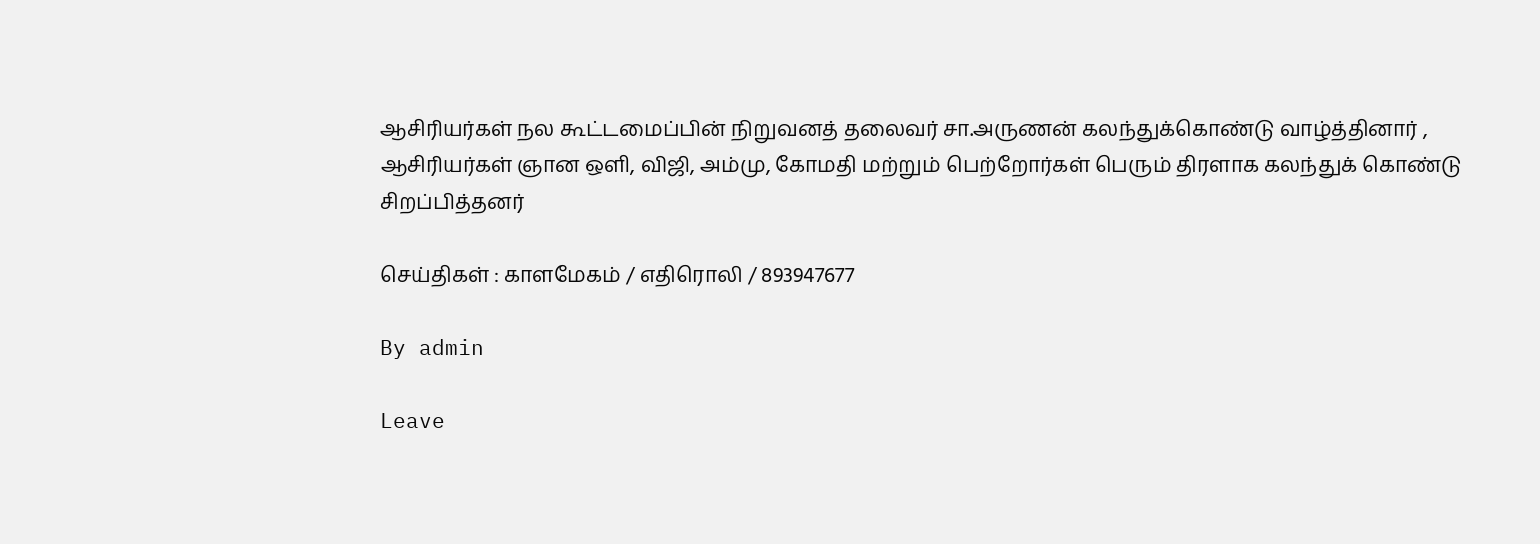ஆசிரியர்கள் நல கூட்டமைப்பின் நிறுவனத் தலைவர் சா.அருணன் கலந்துக்கொண்டு வாழ்த்தினார் , ஆசிரியர்கள் ஞான ஒளி, விஜி, அம்மு, கோமதி மற்றும் பெற்றோர்கள் பெரும் திரளாக கலந்துக் கொண்டு சிறப்பித்தனர்

செய்திகள் : காளமேகம் / எதிரொலி / 893947677

By admin

Leave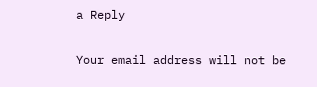a Reply

Your email address will not be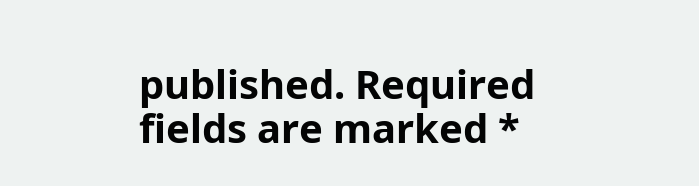published. Required fields are marked *